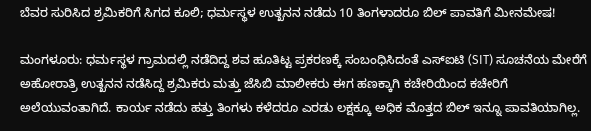ಬೆವರ ಸುರಿಸಿದ ಶ್ರಮಿಕರಿಗೆ ಸಿಗದ ಕೂಲಿ; ಧರ್ಮಸ್ಥಳ ಉತ್ಖನನ ನಡೆದು 10 ತಿಂಗಳಾದರೂ ಬಿಲ್‌ ಪಾವತಿಗೆ ಮೀನಮೇಷ!

ಮಂಗಳೂರು: ಧರ್ಮಸ್ಥಳ ಗ್ರಾಮದಲ್ಲಿ ನಡೆದಿದ್ದ ಶವ ಹೂತಿಟ್ಟ ಪ್ರಕರಣಕ್ಕೆ ಸಂಬಂಧಿಸಿದಂತೆ ಎಸ್‌ಐಟಿ (SIT) ಸೂಚನೆಯ ಮೇರೆಗೆ ಅಹೋರಾತ್ರಿ ಉತ್ಖನನ ನಡೆಸಿದ್ದ ಶ್ರಮಿಕರು ಮತ್ತು ಜೆಸಿಬಿ ಮಾಲೀಕರು ಈಗ ಹಣಕ್ಕಾಗಿ ಕಚೇರಿಯಿಂದ ಕಚೇರಿಗೆ ಅಲೆಯುವಂತಾಗಿದೆ. ಕಾರ್ಯ ನಡೆದು ಹತ್ತು ತಿಂಗಳು ಕಳೆದರೂ ಎರಡು ಲಕ್ಷಕ್ಕೂ ಅಧಿಕ ಮೊತ್ತದ ಬಿಲ್‌ ಇನ್ನೂ ಪಾವತಿಯಾಗಿಲ್ಲ.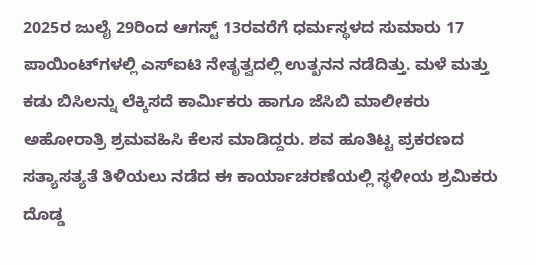2025ರ ಜುಲೈ 29ರಿಂದ ಆಗಸ್ಟ್ 13ರವರೆಗೆ ಧರ್ಮಸ್ಥಳದ ಸುಮಾರು 17 ಪಾಯಿಂಟ್‌ಗಳಲ್ಲಿ ಎಸ್‌ಐಟಿ ನೇತೃತ್ವದಲ್ಲಿ ಉತ್ಖನನ ನಡೆದಿತ್ತು. ಮಳೆ ಮತ್ತು ಕಡು ಬಿಸಿಲನ್ನು ಲೆಕ್ಕಿಸದೆ ಕಾರ್ಮಿಕರು ಹಾಗೂ ಜೆಸಿಬಿ ಮಾಲೀಕರು ಅಹೋರಾತ್ರಿ ಶ್ರಮವಹಿಸಿ ಕೆಲಸ ಮಾಡಿದ್ದರು. ಶವ ಹೂತಿಟ್ಟ ಪ್ರಕರಣದ ಸತ್ಯಾಸತ್ಯತೆ ತಿಳಿಯಲು ನಡೆದ ಈ ಕಾರ್ಯಾಚರಣೆಯಲ್ಲಿ ಸ್ಥಳೀಯ ಶ್ರಮಿಕರು ದೊಡ್ಡ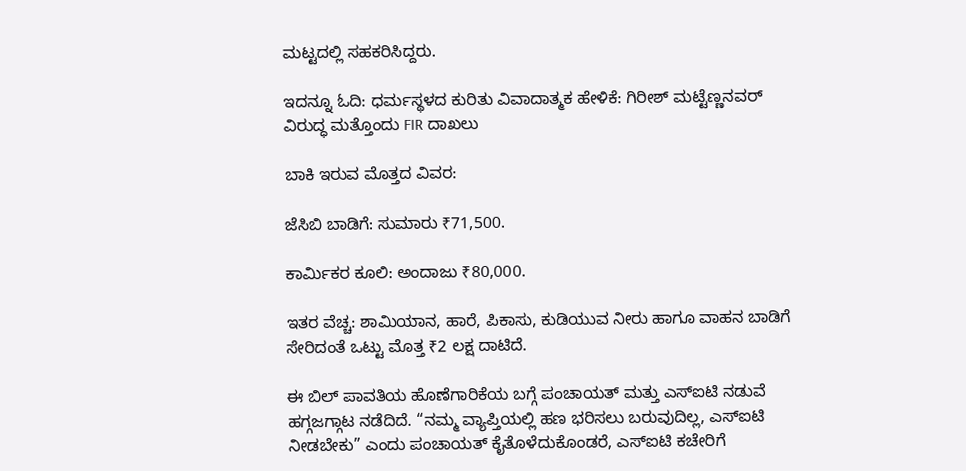ಮಟ್ಟದಲ್ಲಿ ಸಹಕರಿಸಿದ್ದರು.

ಇದನ್ನೂ ಓದಿ: ಧರ್ಮಸ್ಥಳದ ಕುರಿತು ವಿವಾದಾತ್ಮಕ ಹೇಳಿಕೆ: ಗಿರೀಶ್ ಮಟ್ಟೆಣ್ಣನವರ್ ವಿರುದ್ಧ ಮತ್ತೊಂದು FIR ದಾಖಲು

ಬಾಕಿ ಇರುವ ಮೊತ್ತದ ವಿವರ:

ಜೆಸಿಬಿ ಬಾಡಿಗೆ: ಸುಮಾರು ₹71,500.

ಕಾರ್ಮಿಕರ ಕೂಲಿ: ಅಂದಾಜು ₹80,000.

ಇತರ ವೆಚ್ಚ: ಶಾಮಿಯಾನ, ಹಾರೆ, ಪಿಕಾಸು, ಕುಡಿಯುವ ನೀರು ಹಾಗೂ ವಾಹನ ಬಾಡಿಗೆ ಸೇರಿದಂತೆ ಒಟ್ಟು ಮೊತ್ತ ₹2 ಲಕ್ಷ ದಾಟಿದೆ.

ಈ ಬಿಲ್‌ ಪಾವತಿಯ ಹೊಣೆಗಾರಿಕೆಯ ಬಗ್ಗೆ ಪಂಚಾಯತ್ ಮತ್ತು ಎಸ್‌ಐಟಿ ನಡುವೆ ಹಗ್ಗಜಗ್ಗಾಟ ನಡೆದಿದೆ. “ನಮ್ಮ ವ್ಯಾಪ್ತಿಯಲ್ಲಿ ಹಣ ಭರಿಸಲು ಬರುವುದಿಲ್ಲ, ಎಸ್‌ಐಟಿ ನೀಡಬೇಕು” ಎಂದು ಪಂಚಾಯತ್ ಕೈತೊಳೆದುಕೊಂಡರೆ, ಎಸ್‌ಐಟಿ ಕಚೇರಿಗೆ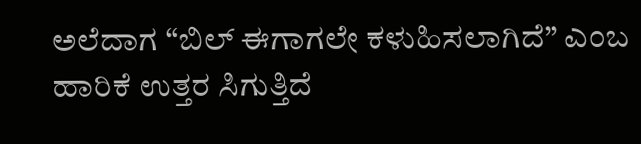ಅಲೆದಾಗ “ಬಿಲ್‌ ಈಗಾಗಲೇ ಕಳುಹಿಸಲಾಗಿದೆ” ಎಂಬ ಹಾರಿಕೆ ಉತ್ತರ ಸಿಗುತ್ತಿದೆ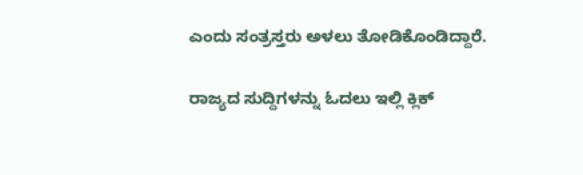ಎಂದು ಸಂತ್ರಸ್ತರು ಅಳಲು ತೋಡಿಕೊಂಡಿದ್ದಾರೆ.

ರಾಜ್ಯದ ಸುದ್ದಿಗಳನ್ನು ಓದಲು ಇಲ್ಲಿ ಕ್ಲಿಕ್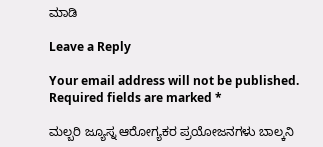ಮಾಡಿ

Leave a Reply

Your email address will not be published. Required fields are marked *

ಮಲ್ಬರಿ ಜ್ಯೂಸ್ನ ಆರೋಗ್ಯಕರ ಪ್ರಯೋಜನಗಳು ಬಾಲ್ಕನಿ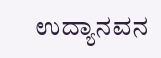ಉದ್ಯಾನವನ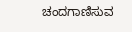ಚಂದಗಾಣಿಸುವ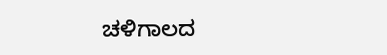ಚಳಿಗಾಲದ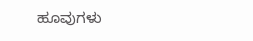ಹೂವುಗಳು